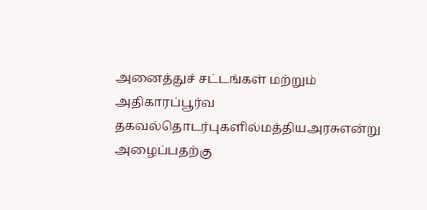அனைத்துச் சட்டங்கள் மற்றும் அதிகாரப்பூர்வ தகவல்தொடர்புகளில்மத்தியஅரசுஎன்று அழைப்பதற்கு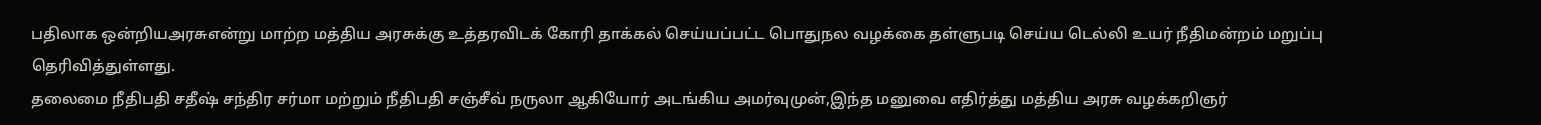பதிலாக ஒன்றியஅரசுஎன்று மாற்ற மத்திய அரசுக்கு உத்தரவிடக் கோரி தாக்கல் செய்யப்பட்ட பொதுநல வழக்கை தள்ளுபடி செய்ய டெல்லி உயர் நீதிமன்றம் மறுப்பு தெரிவித்துள்ளது.
தலைமை நீதிபதி சதீஷ் சந்திர சர்மா மற்றும் நீதிபதி சஞ்சீவ் நருலா ஆகியோர் அடங்கிய அமர்வுமுன்,இந்த மனுவை எதிர்த்து மத்திய அரசு வழக்கறிஞர்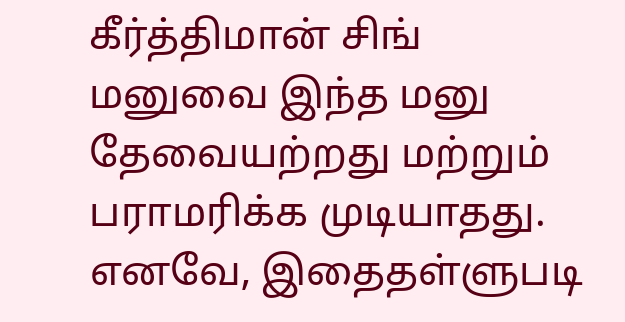கீர்த்திமான் சிங் மனுவை இந்த மனு தேவையற்றது மற்றும் பராமரிக்க முடியாதது. எனவே, இதைதள்ளுபடி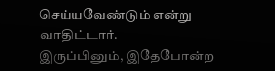செய்யவேண்டும் என்று வாதிட்டார்.
இருப்பினும், இதேபோன்ற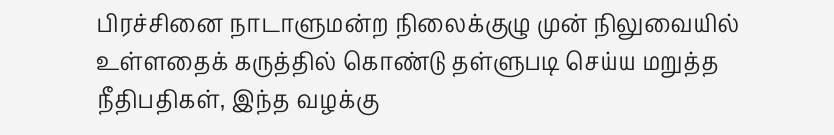பிரச்சினை நாடாளுமன்ற நிலைக்குழு முன் நிலுவையில் உள்ளதைக் கருத்தில் கொண்டு தள்ளுபடி செய்ய மறுத்த நீதிபதிகள், இந்த வழக்கு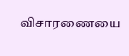விசாரணையை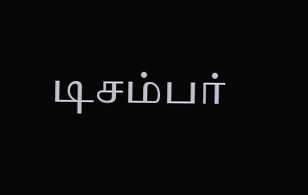டிசம்பர்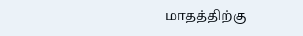மாதத்திற்கு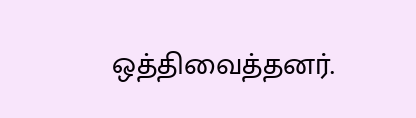ஒத்திவைத்தனர்.